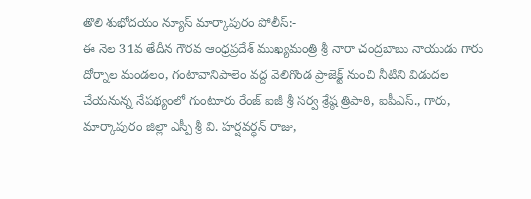తొలి శుభోదయం న్యూస్ మార్కాపురం పోలీస్:-
ఈ నెల 31వ తేదీన గౌరవ ఆంధ్రప్రదేశ్ ముఖ్యమంత్రి శ్రీ నారా చంద్రబాబు నాయుడు గారు దోర్నాల మండలం, గంటావానిపాలెం వద్ద వెలిగొండ ప్రాజెక్ట్ నుంచి నీటిని విడుదల చేయనున్న నేపథ్యంలో గుంటూరు రేంజ్ ఐజీ శ్రీ సర్వ శ్రేష్ఠ త్రిపాఠి, ఐపీఎస్., గారు, మార్కాపురం జిల్లా ఎస్పీ శ్రీ వి. హర్షవర్ధన్ రాజు,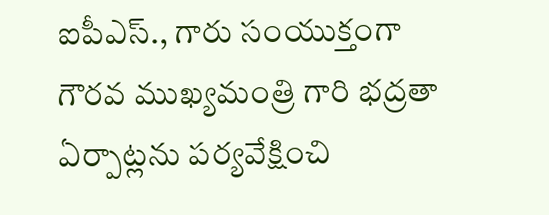ఐపీఎస్., గారు సంయుక్తంగా గౌరవ ముఖ్యమంత్రి గారి భద్రతా ఏర్పాట్లను పర్యవేక్షించి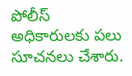పోలీస్ అధికారులకు పలు సూచనలు చేశారు.